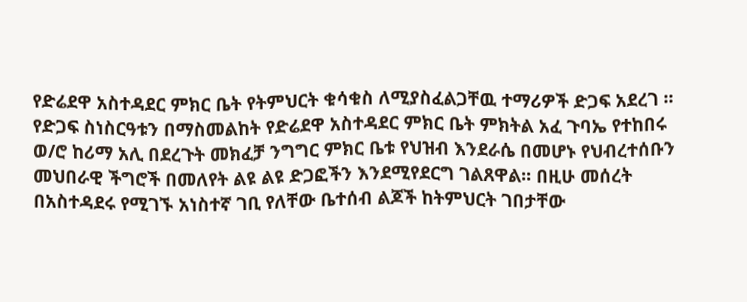የድሬደዋ አስተዳደር ምክር ቤት የትምህርት ቁሳቁስ ለሚያስፈልጋቸዉ ተማሪዎች ድጋፍ አደረገ ፡፡
የድጋፍ ስነስርዓቱን በማስመልከት የድሬደዋ አስተዳደር ምክር ቤት ምክትል አፈ ጉባኤ የተከበሩ ወ/ሮ ከሪማ አሊ በደረጉት መክፈቻ ንግግር ምክር ቤቱ የህዝብ እንደራሴ በመሆኑ የህብረተሰቡን መህበራዊ ችግሮች በመለየት ልዩ ልዩ ድጋፎችን እንደሚየደርግ ገልጸዋል፡፡ በዚሁ መሰረት በአስተዳደሩ የሚገኙ አነስተኛ ገቢ የለቸው ቤተሰብ ልጆች ከትምህርት ገበታቸው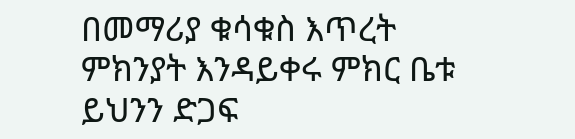በመማሪያ ቁሳቁስ እጥረት ምክንያት እንዳይቀሩ ምክር ቤቱ ይህንን ድጋፍ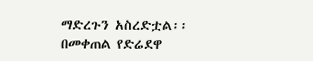ማድረጉን አስረድቷል፡፡በመቀጠል የድሬደዋ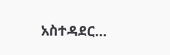አስተዳደር…